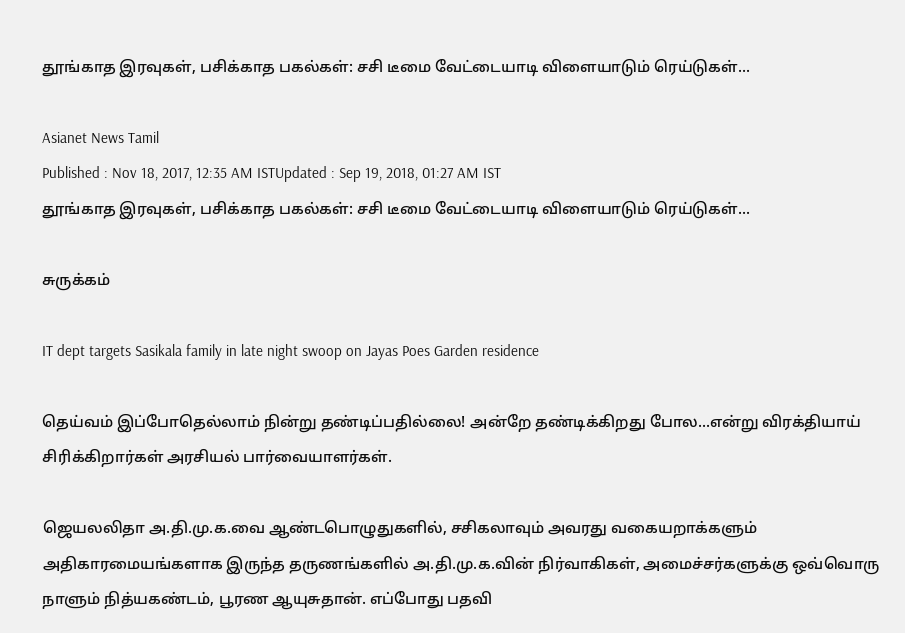தூங்காத இரவுகள், பசிக்காத பகல்கள்: சசி டீமை வேட்டையாடி விளையாடும் ரெய்டுகள்...

Asianet News Tamil
Published : Nov 18, 2017, 12:35 AM ISTUpdated : Sep 19, 2018, 01:27 AM IST
தூங்காத இரவுகள், பசிக்காத பகல்கள்: சசி டீமை வேட்டையாடி விளையாடும் ரெய்டுகள்...

சுருக்கம்

IT dept targets Sasikala family in late night swoop on Jayas Poes Garden residence

தெய்வம் இப்போதெல்லாம் நின்று தண்டிப்பதில்லை! அன்றே தண்டிக்கிறது போல...என்று விரக்தியாய் சிரிக்கிறார்கள் அரசியல் பார்வையாளர்கள்.

ஜெயலலிதா அ.தி.மு.க.வை ஆண்டபொழுதுகளில், சசிகலாவும் அவரது வகையறாக்களும் அதிகாரமையங்களாக இருந்த தருணங்களில் அ.தி.மு.க.வின் நிர்வாகிகள், அமைச்சர்களுக்கு ஒவ்வொரு நாளும் நித்யகண்டம், பூரண ஆயுசுதான். எப்போது பதவி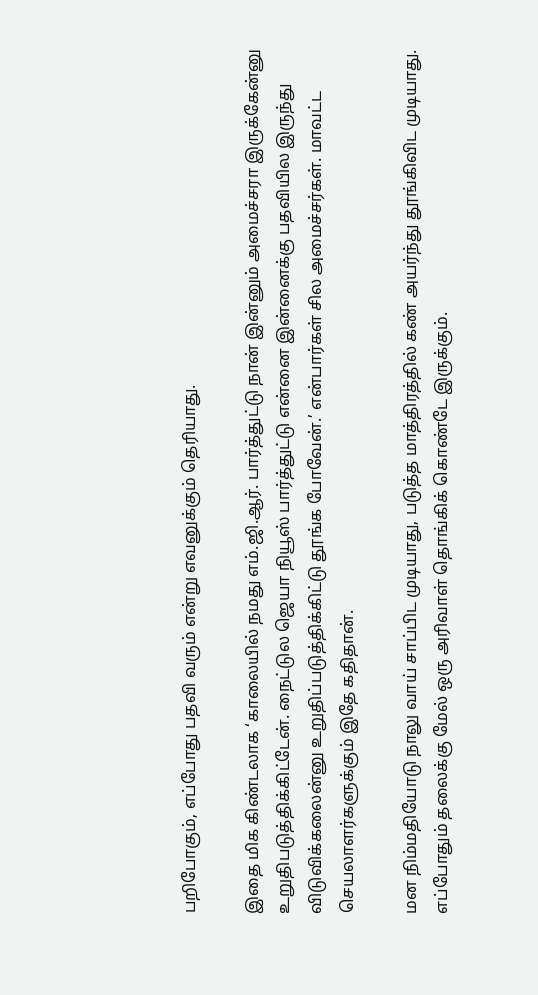பறிபோகும், எப்போது பதவி வரும் என்று எவனுக்கும் தெரியாது.

இதை மிக கிண்டலாக ‘காலையில் நமது எம்.ஜி.ஆர். பார்த்துட்டு நான் இன்னும் அமைச்சரா இருக்கேன்னு உறுதிபடுத்திக்கிட்டேன். நைட்டுல ஜெயா நியூஸ் பார்த்துட்டு என்னை இன்னைக்கு பதவியில இருந்து விடுவிக்கலைன்னு உறுதிப்படுத்திக்கிட்டு தூங்க போவேன்.’ என்பார்கள் சில அமைச்சர்கள். மாவட்ட செயலாளர்களுக்கும் இதே கதிதான்.

மன நிம்மதியோடு நாலு வாய் சாப்பிட முடியாது, படுத்த மாத்திரத்தில் கண் அயர்ந்து தூங்கிவிட முடியாது. எப்போதும் தலைக்கு மேல் ஒரு அரிவாள் தொங்கிக் கொண்டே இருக்கும்.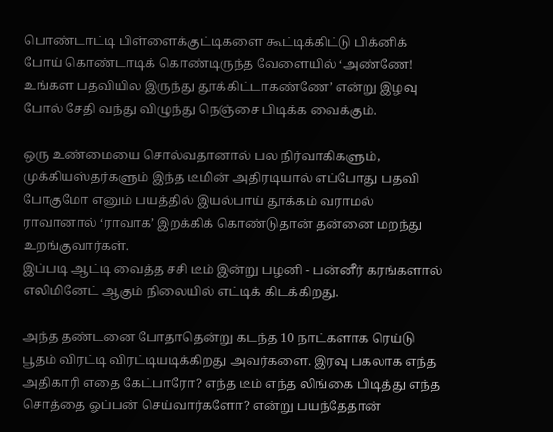பொண்டாட்டி பிள்ளைக்குட்டிகளை கூட்டிக்கிட்டு பிக்னிக் போய் கொண்டாடிக் கொண்டிருந்த வேளையில் ‘அண்ணே! உங்கள பதவியில இருந்து தூக்கிட்டாகண்ணே’ என்று இழவு போல் சேதி வந்து விழுந்து நெஞ்சை பிடிக்க வைக்கும்.

ஒரு உண்மையை சொல்வதானால் பல நிர்வாகிகளும்,  முக்கியஸ்தர்களும் இந்த டீமின் அதிரடியால் எப்போது பதவி போகுமோ எனும் பயத்தில் இயல்பாய் தூக்கம் வராமல் ராவானால் ‘ராவாக’ இறக்கிக் கொண்டுதான் தன்னை மறந்து உறங்குவார்கள்.
இப்படி ஆட்டி வைத்த சசி டீம் இன்று பழனி - பன்னீர் கரங்களால் எலிமினேட் ஆகும் நிலையில் எட்டிக் கிடக்கிறது.

அந்த தண்டனை போதாதென்று கடந்த 10 நாட்களாக ரெய்டு பூதம் விரட்டி விரட்டியடிக்கிறது அவர்களை. இரவு பகலாக எந்த அதிகாரி எதை கேட்பாரோ? எந்த டீம் எந்த லிங்கை பிடித்து எந்த சொத்தை ஓப்பன் செய்வார்களோ? என்று பயந்தேதான்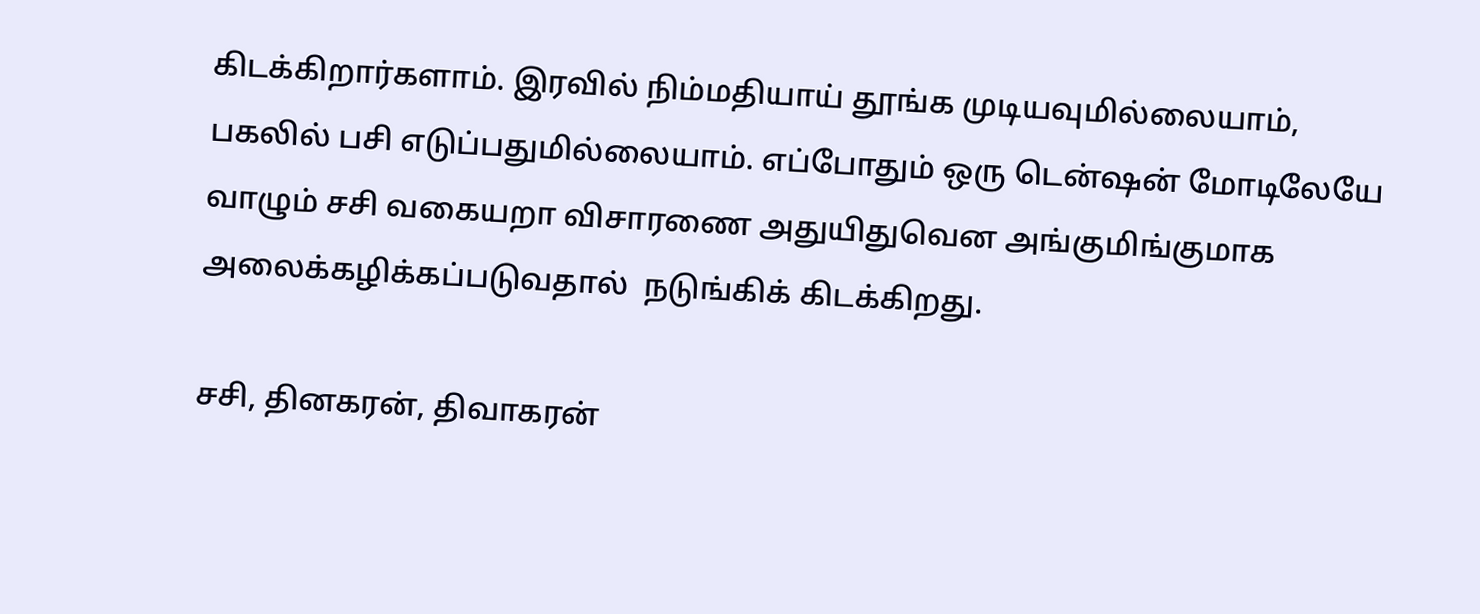கிடக்கிறார்களாம். இரவில் நிம்மதியாய் தூங்க முடியவுமில்லையாம், பகலில் பசி எடுப்பதுமில்லையாம். எப்போதும் ஒரு டென்ஷன் மோடிலேயே வாழும் சசி வகையறா விசாரணை அதுயிதுவென அங்குமிங்குமாக அலைக்கழிக்கப்படுவதால்  நடுங்கிக் கிடக்கிறது.

சசி, தினகரன், திவாகரன்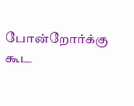போன்றோர்க்கு கூட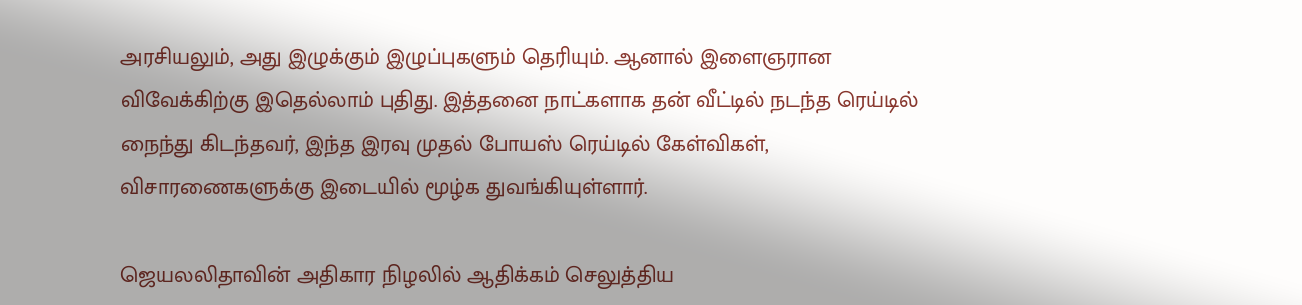அரசியலும், அது இழுக்கும் இழுப்புகளும் தெரியும். ஆனால் இளைஞரான விவேக்கிற்கு இதெல்லாம் புதிது. இத்தனை நாட்களாக தன் வீட்டில் நடந்த ரெய்டில் நைந்து கிடந்தவர், இந்த இரவு முதல் போயஸ் ரெய்டில் கேள்விகள், விசாரணைகளுக்கு இடையில் மூழ்க துவங்கியுள்ளார்.

ஜெயலலிதாவின் அதிகார நிழலில் ஆதிக்கம் செலுத்திய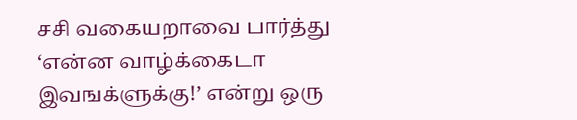சசி வகையறாவை பார்த்து ‘என்ன வாழ்க்கைடா இவஙக்ளுக்கு!’ என்று ஒரு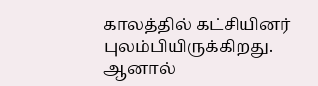காலத்தில் கட்சியினர் புலம்பியிருக்கிறது. ஆனால்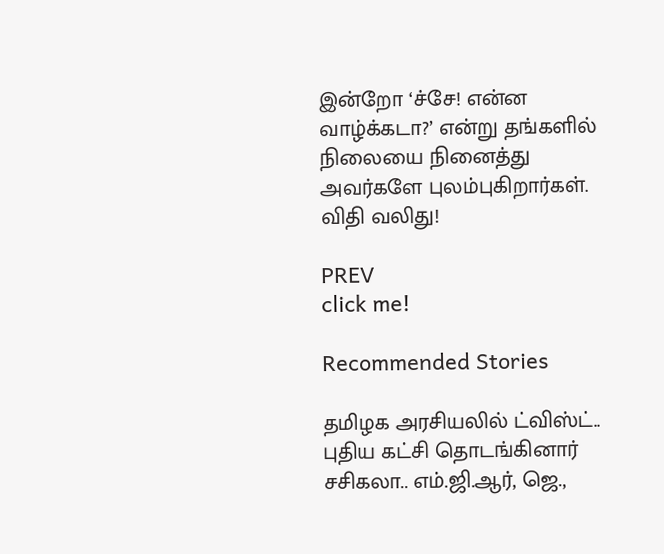இன்றோ ‘ச்சே! என்ன வாழ்க்கடா?’ என்று தங்களில் நிலையை நினைத்து அவர்களே புலம்புகிறார்கள்.
விதி வலிது!

PREV
click me!

Recommended Stories

தமிழக அரசியலில் ட்விஸ்ட்.. புதிய கட்சி தொடங்கினார் சசிகலா.. எம்.ஜி.ஆர், ஜெ.,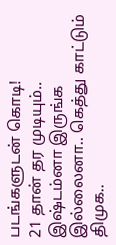படங்களுடன் கொடி!
21 தான் தர முடியும்.. இஷ்டம்னா இருங்க இல்லைனா.. கெத்து காட்டும் திமுக..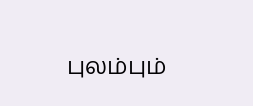புலம்பும்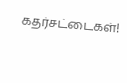கதர்சட்டைகள்!